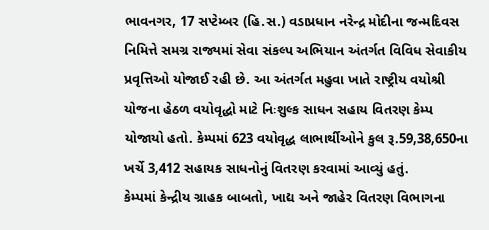ભાવનગર, 17 સપ્ટેમ્બર (હિ.સ.) વડાપ્રધાન નરેન્દ્ર મોદીના જન્મદિવસ નિમિત્તે સમગ્ર રાજ્યમાં સેવા સંકલ્પ અભિયાન અંતર્ગત વિવિધ સેવાકીય પ્રવૃત્તિઓ યોજાઈ રહી છે. આ અંતર્ગત મહુવા ખાતે રાષ્ટ્રીય વયોશ્રી યોજના હેઠળ વયોવૃદ્ધો માટે નિઃશુલ્ક સાધન સહાય વિતરણ કેમ્પ યોજાયો હતો. કેમ્પમાં 623 વયોવૃદ્ધ લાભાર્થીઓને કુલ રૂ.59,38,650ના ખર્ચે 3,412 સહાયક સાધનોનું વિતરણ કરવામાં આવ્યું હતું.
કેમ્પમાં કેન્દ્રીય ગ્રાહક બાબતો, ખાદ્ય અને જાહેર વિતરણ વિભાગના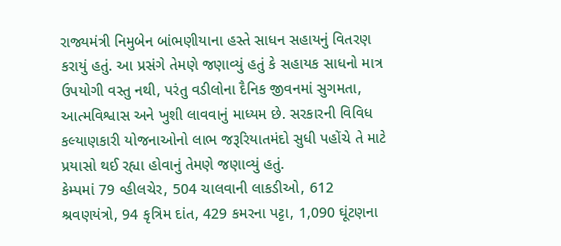રાજ્યમંત્રી નિમુબેન બાંભણીયાના હસ્તે સાધન સહાયનું વિતરણ કરાયું હતું. આ પ્રસંગે તેમણે જણાવ્યું હતું કે સહાયક સાધનો માત્ર ઉપયોગી વસ્તુ નથી, પરંતુ વડીલોના દૈનિક જીવનમાં સુગમતા, આત્મવિશ્વાસ અને ખુશી લાવવાનું માધ્યમ છે. સરકારની વિવિધ કલ્યાણકારી યોજનાઓનો લાભ જરૂરિયાતમંદો સુધી પહોંચે તે માટે પ્રયાસો થઈ રહ્યા હોવાનું તેમણે જણાવ્યું હતું.
કેમ્પમાં 79 વ્હીલચેર, 504 ચાલવાની લાકડીઓ, 612 શ્રવણયંત્રો, 94 કૃત્રિમ દાંત, 429 કમરના પટ્ટા, 1,090 ઘૂંટણના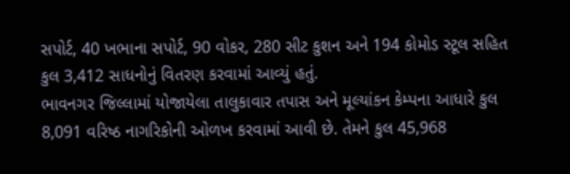સપોર્ટ, 40 ખભાના સપોર્ટ, 90 વોકર, 280 સીટ કુશન અને 194 કોમોડ સ્ટૂલ સહિત કુલ 3,412 સાધનોનું વિતરણ કરવામાં આવ્યું હતું.
ભાવનગર જિલ્લામાં યોજાયેલા તાલુકાવાર તપાસ અને મૂલ્યાંકન કેમ્પના આધારે કુલ 8,091 વરિષ્ઠ નાગરિકોની ઓળખ કરવામાં આવી છે. તેમને કુલ 45,968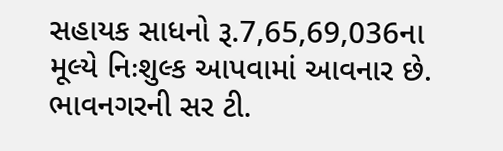સહાયક સાધનો રૂ.7,65,69,036ના મૂલ્યે નિઃશુલ્ક આપવામાં આવનાર છે.
ભાવનગરની સર ટી.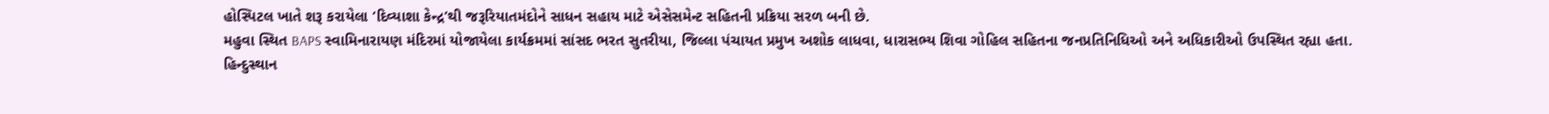હોસ્પિટલ ખાતે શરૂ કરાયેલા ‘દિવ્યાશા કેન્દ્ર’થી જરૂરિયાતમંદોને સાધન સહાય માટે એસેસમેન્ટ સહિતની પ્રક્રિયા સરળ બની છે.
મહુવા સ્થિત BAPS સ્વામિનારાયણ મંદિરમાં યોજાયેલા કાર્યક્રમમાં સાંસદ ભરત સુતરીયા, જિલ્લા પંચાયત પ્રમુખ અશોક લાધવા, ધારાસભ્ય શિવા ગોહિલ સહિતના જનપ્રતિનિધિઓ અને અધિકારીઓ ઉપસ્થિત રહ્યા હતા.
હિન્દુસ્થાન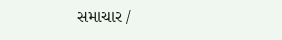સમાચાર /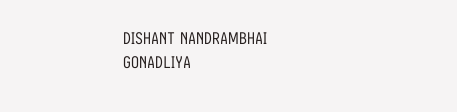DISHANT NANDRAMBHAI GONADLIYA